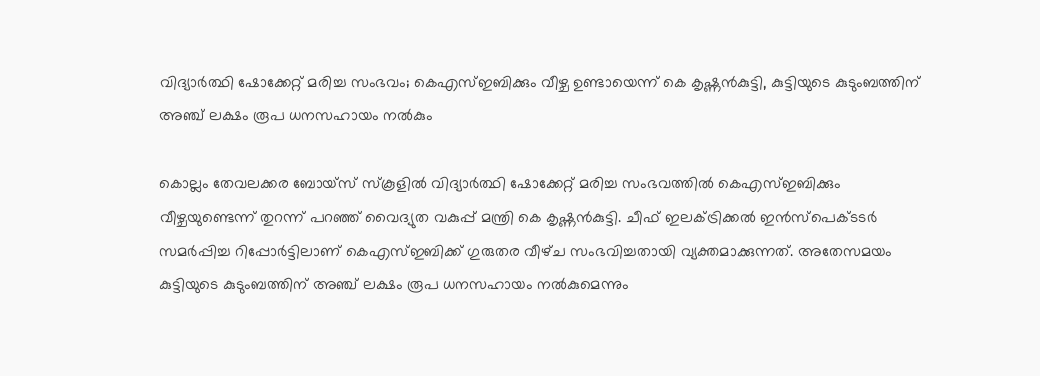വിദ്യാർത്ഥി ഷോക്കേറ്റ് മരിച്ച സംഭവം; കെഎസ്ഇബിക്കും വീഴ്ച ഉണ്ടായെന്ന് കെ കൃഷ്ണൻകുട്ടി, കുട്ടിയുടെ കുടുംബത്തിന് അഞ്ച് ലക്ഷം രൂപ ധനസഹായം നൽകും

കൊല്ലം തേവലക്കര ബോയ്‌സ് സ്കൂളിൽ വിദ്യാർത്ഥി ഷോക്കേറ്റ് മരിച്ച സംഭവത്തിൽ കെഎസ്ഇബിക്കും വീഴ്ചയുണ്ടെന്ന് തുറന്ന് പറഞ്ഞ് വൈദ്യുത വകുപ്പ് മന്ത്രി കെ കൃഷ്ണൻകുട്ടി. ചീഫ് ഇലക്ട്രിക്കൽ ഇൻസ്പെക്ടടർ സമർപ്പിച്ച റിപ്പോർട്ടിലാണ് കെഎസ്ഇബിക്ക് ഗുരുതര വീഴ്‌ച സംഭവിച്ചതായി വ്യക്തമാക്കുന്നത്. അതേസമയം കുട്ടിയുടെ കുടുംബത്തിന് അഞ്ച് ലക്ഷം രൂപ ധനസഹായം നൽകുമെന്നും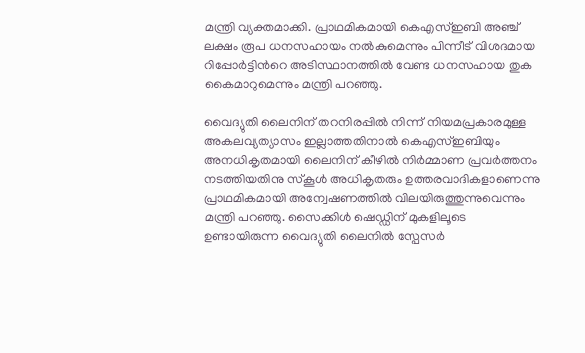മന്ത്രി വ്യക്തമാക്കി. പ്രാഥമികമായി കെഎസ്ഇബി അഞ്ച് ലക്ഷം രൂപ ധനസഹായം നൽകുമെന്നും പിന്നീട് വിശദമായ റിപ്പോർട്ടിൻറെ അടിസ്ഥാനത്തിൽ വേണ്ട ധനസഹായ തുക കൈമാറുമെന്നും മന്ത്രി പറഞ്ഞു.

വൈദ്യുതി ലൈനിന് തറനിരപ്പിൽ നിന്ന് നിയമപ്രകാരമുള്ള അകലവ്യത്യാസം ഇല്ലാത്തതിനാൽ കെഎസ്ഇബിയും അനധികൃതമായി ലൈനിന് കീഴിൽ നിർമ്മാണ പ്രവർത്തനം നടത്തിയതിനു സ്‌കൂൾ അധികൃതരും ഉത്തരവാദികളാണെന്നു പ്രാഥമികമായി അന്വേഷണത്തിൽ വിലയിരുത്തുന്നുവെന്നും മന്ത്രി പറഞ്ഞു. സൈക്കിൾ ഷെഡ്ഡിന് മുകളിലൂടെ ഉണ്ടായിരുന്ന വൈദ്യുതി ലൈനിൽ സ്പേസർ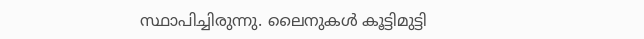സ്ഥാപിച്ചിരുന്നു. ലൈനുകൾ കൂട്ടിമുട്ടി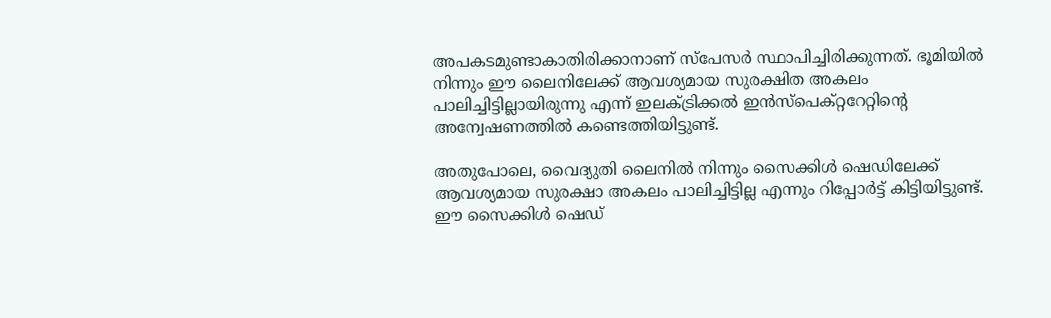അപകടമുണ്ടാകാതിരിക്കാനാണ് സ്പേസർ സ്ഥാപിച്ചിരിക്കുന്നത്. ഭൂമിയിൽ നിന്നും ഈ ലൈനിലേക്ക് ആവശ്യമായ സുരക്ഷിത അകലം പാലിച്ചിട്ടില്ലായിരുന്നു എന്ന് ഇലക്ട്രിക്കൽ ഇൻസ്പെക്റ്ററേറ്റിൻ്റെ അന്വേഷണത്തിൽ കണ്ടെത്തിയിട്ടുണ്ട്.

അതുപോലെ, വൈദ്യുതി ലൈനിൽ നിന്നും സൈക്കിൾ ഷെഡിലേക്ക് ആവശ്യമായ സുരക്ഷാ അകലം പാലിച്ചിട്ടില്ല എന്നും റിപ്പോർട്ട് കിട്ടിയിട്ടുണ്ട്. ഈ സൈക്കിൾ ഷെഡ്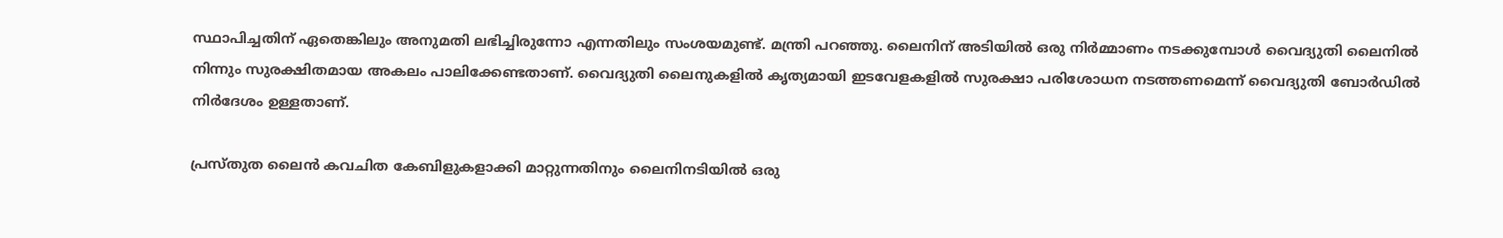സ്ഥാപിച്ചതിന് ഏതെങ്കിലും അനുമതി ലഭിച്ചിരുന്നോ എന്നതിലും സംശയമുണ്ട്. മന്ത്രി പറഞ്ഞു. ലൈനിന് അടിയിൽ ഒരു നിർമ്മാണം നടക്കുമ്പോൾ വൈദ്യുതി ലൈനിൽ നിന്നും സുരക്ഷിതമായ അകലം പാലിക്കേണ്ടതാണ്. വൈദ്യുതി ലൈനുകളിൽ കൃത്യമായി ഇടവേളകളിൽ സുരക്ഷാ പരിശോധന നടത്തണമെന്ന് വൈദ്യുതി ബോർഡിൽ നിർദേശം ഉള്ളതാണ്.

പ്രസ്‌തുത ലൈൻ കവചിത കേബിളുകളാക്കി മാറ്റുന്നതിനും ലൈനിനടിയിൽ ഒരു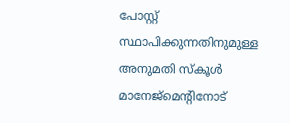പോസ്റ്റ് സ്ഥാപിക്കുന്നതിനുമുള്ള അനുമതി സ്കൂൾ മാനേജ്‌മെന്റിനോട്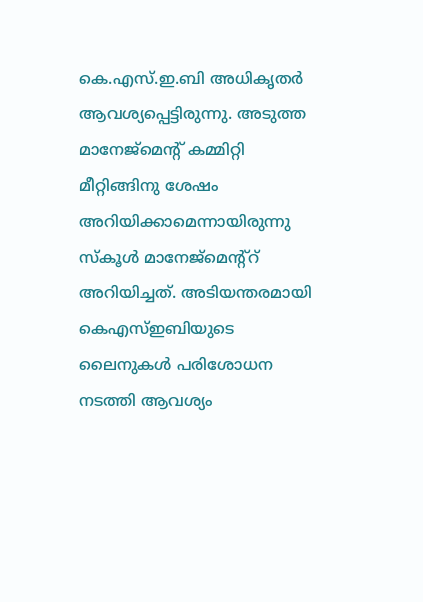കെ.എസ്.ഇ.ബി അധികൃതർ ആവശ്യപ്പെട്ടിരുന്നു. അടുത്ത മാനേജ്‌മെന്റ് കമ്മിറ്റി മീറ്റിങ്ങിനു ശേഷം അറിയിക്കാമെന്നായിരുന്നു സ്കൂ‌ൾ മാനേജ്മെന്റ്റ് അറിയിച്ചത്. അടിയന്തരമായി കെഎസ്‌ഇബിയുടെ ലൈനുകൾ പരിശോധന നടത്തി ആവശ്യം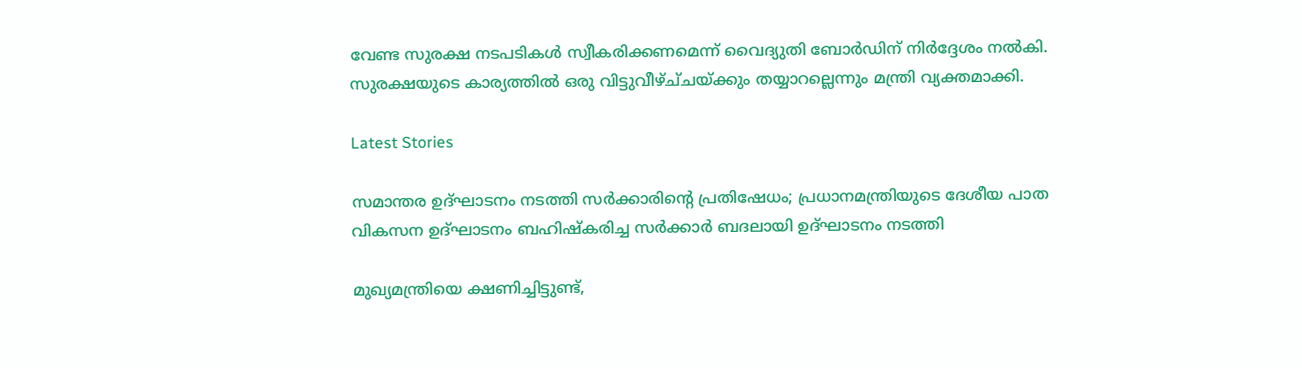വേണ്ട സുരക്ഷ നടപടികൾ സ്വീകരിക്കണമെന്ന് വൈദ്യുതി ബോർഡിന് നിർദ്ദേശം നൽകി. സുരക്ഷയുടെ കാര്യത്തിൽ ഒരു വിട്ടുവീഴ്‌ച്‌ചയ്ക്കും തയ്യാറല്ലെന്നും മന്ത്രി വ്യക്തമാക്കി.

Latest Stories

സമാന്തര ഉദ്ഘാടനം നടത്തി സര്‍ക്കാരിന്റെ പ്രതിഷേധം; പ്രധാനമന്ത്രിയുടെ ദേശീയ പാത വികസന ഉദ്ഘാടനം ബഹിഷ്‌കരിച്ച സര്‍ക്കാര്‍ ബദലായി ഉദ്ഘാടനം നടത്തി

മുഖ്യമന്ത്രിയെ ക്ഷണിച്ചിട്ടുണ്ട്,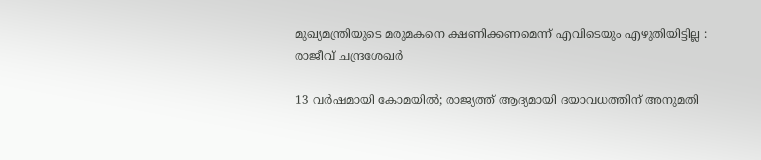മുഖ്യമന്ത്രിയുടെ മരുമകനെ ക്ഷണിക്കണമെന്ന് എവിടെയും എഴുതിയിട്ടില്ല : രാജീവ് ചന്ദ്രശേഖർ

13 വർഷമായി കോമയിൽ; രാജ്യത്ത് ആദ്യമായി ദയാവധത്തിന് അനുമതി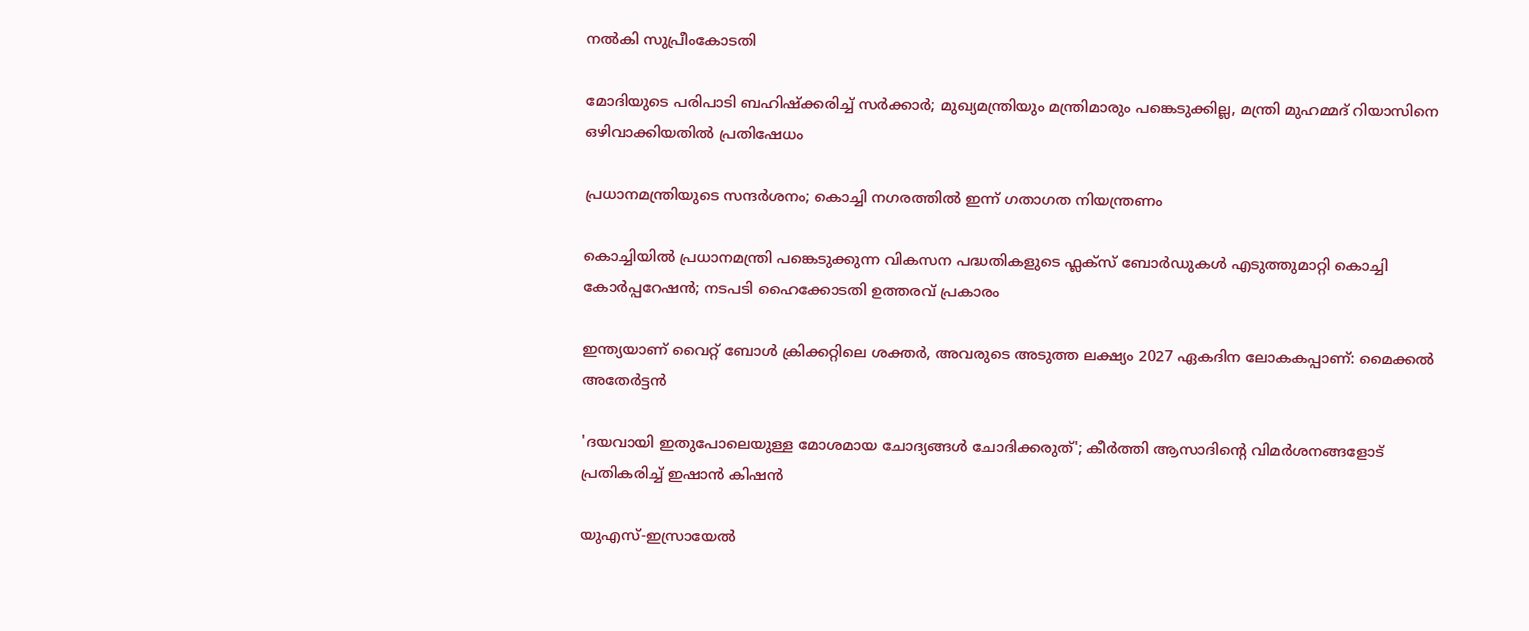നൽകി സുപ്രീംകോടതി

മോദിയുടെ പരിപാടി ബഹിഷ്ക്കരിച്ച് സർക്കാർ; മുഖ്യമന്ത്രിയും മന്ത്രിമാരും പങ്കെടുക്കില്ല, മന്ത്രി മുഹമ്മദ് റിയാസിനെ ഒഴിവാക്കിയതിൽ പ്രതിഷേധം

പ്രധാനമന്ത്രിയുടെ സന്ദർശനം; കൊച്ചി നഗരത്തിൽ ഇന്ന് ഗതാഗത നിയന്ത്രണം

കൊച്ചിയിൽ പ്രധാനമന്ത്രി പങ്കെടുക്കുന്ന വികസന പദ്ധതികളുടെ ഫ്ലക്സ് ബോർഡുകൾ എടുത്തുമാറ്റി കൊച്ചി കോർപ്പറേഷൻ; നടപടി ഹൈക്കോടതി ഉത്തരവ് പ്രകാരം

ഇന്ത്യയാണ് വൈറ്റ് ബോൾ ക്രിക്കറ്റിലെ ശക്തർ, അവരുടെ അടുത്ത ലക്ഷ്യം 2027 ഏകദിന ലോകകപ്പാണ്: മൈക്കല്‍ അതേര്‍ട്ടന്‍

'ദയവായി ഇതുപോലെയുള്ള മോശമായ ചോദ്യങ്ങൾ ചോദിക്കരുത്'; കീര്‍ത്തി ആസാദിന്റെ വിമര്‍ശനങ്ങളോട് പ്രതികരിച്ച് ഇഷാന്‍ കിഷന്‍

യുഎസ്-ഇസ്രായേൽ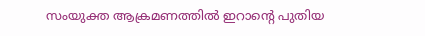സംയുക്ത ആക്രമണത്തിൽ ഇറാന്റെ പുതിയ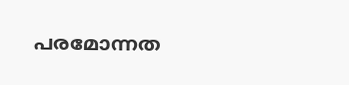പരമോന്നത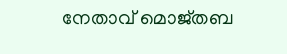നേതാവ് മൊജ്തബ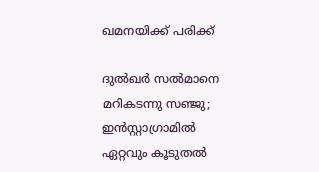ഖമനയിക്ക് പരിക്ക്

ദുൽഖർ സൽമാനെ മറികടന്നു സഞ്ജു; ഇൻസ്റ്റാഗ്രാമിൽ ഏറ്റവും കൂടുതൽ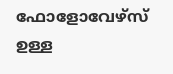ഫോളോവേഴ്സ് ഉള്ള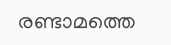രണ്ടാമത്തെ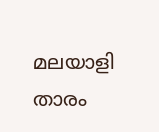മലയാളി താരം